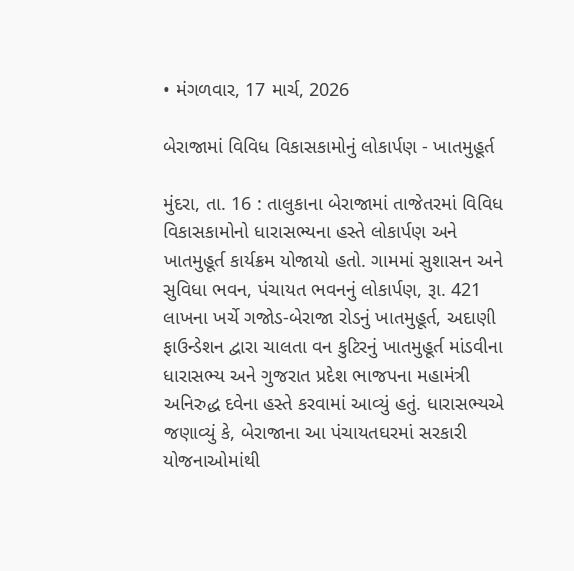• મંગળવાર, 17 માર્ચ, 2026

બેરાજામાં વિવિધ વિકાસકામોનું લોકાર્પણ - ખાતમુહૂર્ત

મુંદરા, તા. 16 : તાલુકાના બેરાજામાં તાજેતરમાં વિવિધ વિકાસકામોનો ધારાસભ્યના હસ્તે લોકાર્પણ અને ખાતમુહૂર્ત કાર્યક્રમ યોજાયો હતો. ગામમાં સુશાસન અને સુવિધા ભવન, પંચાયત ભવનનું લોકાર્પણ, રૂા. 421 લાખના ખર્ચે ગજોડ-બેરાજા રોડનું ખાતમુહૂર્ત, અદાણી ફાઉન્ડેશન દ્વારા ચાલતા વન કુટિરનું ખાતમુહૂર્ત માંડવીના ધારાસભ્ય અને ગુજરાત પ્રદેશ ભાજપના મહામંત્રી અનિરુદ્ધ દવેના હસ્તે કરવામાં આવ્યું હતું. ધારાસભ્યએ જણાવ્યું કે, બેરાજાના આ પંચાયતઘરમાં સરકારી યોજનાઓમાંથી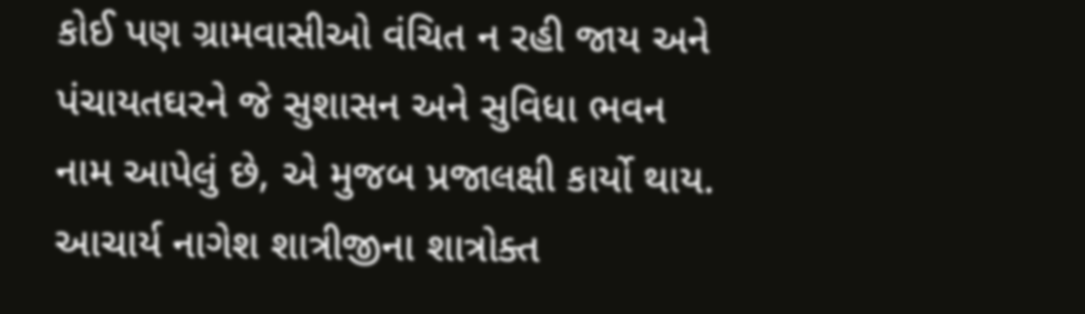કોઈ પણ ગ્રામવાસીઓ વંચિત ન રહી જાય અને પંચાયતઘરને જે સુશાસન અને સુવિધા ભવન નામ આપેલું છે, એ મુજબ પ્રજાલક્ષી કાર્યો થાય. આચાર્ય નાગેશ શાત્રીજીના શાત્રોક્ત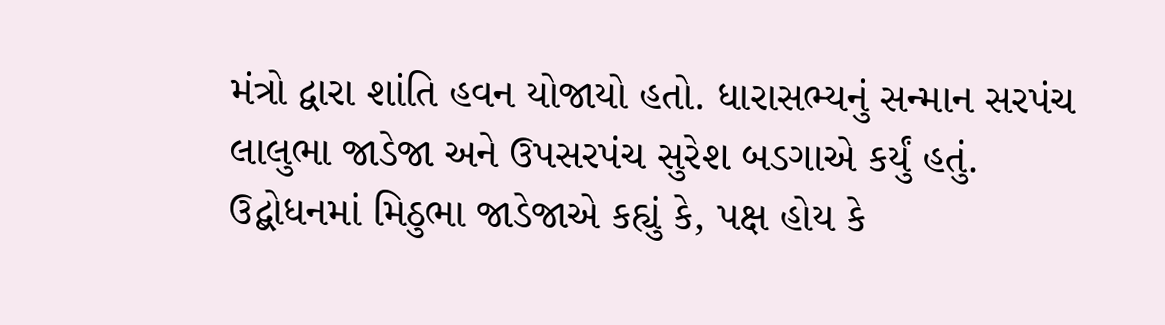મંત્રો દ્વારા શાંતિ હવન યોજાયો હતો. ધારાસભ્યનું સન્માન સરપંચ લાલુભા જાડેજા અને ઉપસરપંચ સુરેશ બડગાએ કર્યું હતું. ઉદ્બોધનમાં મિઠુભા જાડેજાએ કહ્યું કે, પક્ષ હોય કે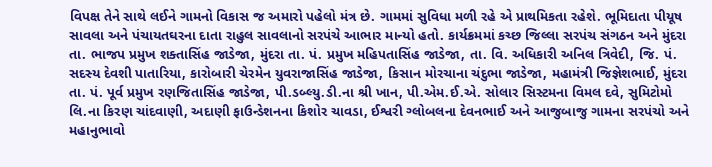વિપક્ષ તેને સાથે લઈને ગામનો વિકાસ જ અમારો પહેલો મંત્ર છે. ગામમાં સુવિધા મળી રહે એ પ્રાથમિકતા રહેશે. ભૂમિદાતા પીયૂષ સાવલા અને પંચાયતઘરના દાતા રાહુલ સાવલાનો સરપંચે આભાર માન્યો હતો. કાર્યક્રમમાં કચ્છ જિલ્લા સરપંચ સંગઠન અને મુંદરા તા. ભાજપ પ્રમુખ શક્તાસિંહ જાડેજા, મુંદરા તા. પં. પ્રમુખ મહિપતાસિંહ જાડેજા, તા. વિ. અધિકારી અનિલ ત્રિવેદી, જિ. પં. સદસ્ય દેવશી પાતારિયા, કારોબારી ચેરમેન યુવરાજાસિંહ જાડેજા, કિસાન મોરચાના ચંદુભા જાડેજા, મહામંત્રી જિજ્ઞેશભાઈ, મુંદરા તા. પં. પૂર્વ પ્રમુખ રણજિતાસિંહ જાડેજા, પી.ડબ્લ્યુ.ડી.ના શ્રી ખાન, પી.એમ.ઈ.એ. સોલાર સિસ્ટમના વિમલ દવે, સુમિટોમો લિ.ના કિરણ ચાંદવાણી, અદાણી ફાઉન્ડેશનના કિશોર ચાવડા, ઈશ્વરી ગ્લોબલના દેવનભાઈ અને આજુબાજુ ગામના સરપંચો અને મહાનુભાવો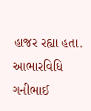હાજર રહ્યા હતા. આભારવિધિ ગનીભાઈ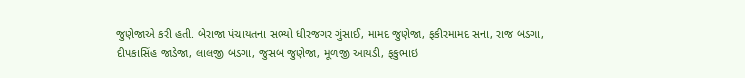જુણેજાએ કરી હતી. બેરાજા પંચાયતના સભ્યો ધીરજગર ગુંસાઈ, મામદ જુણેજા, ફકીરમામદ સના, રાજ બડગા, દીપકાસિંહ જાડેજા, લાલજી બડગા, જુસબ જુણેજા, મૂળજી આયડી, ફકુભાઇ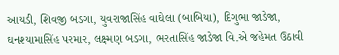આયડી, શિવજી બડગા, યુવરાજાસિંહ વાઘેલા (બાબિયા), દિગુભા જાડેજા, ઘનશ્યામાસિંહ પરમાર, લક્ષ્મણ બડગા, ભરતાસિંહ જાડેજા વિ.એ જહેમત ઉઠાવી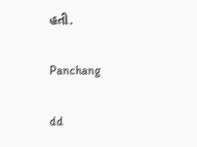હતી.

Panchang

dd